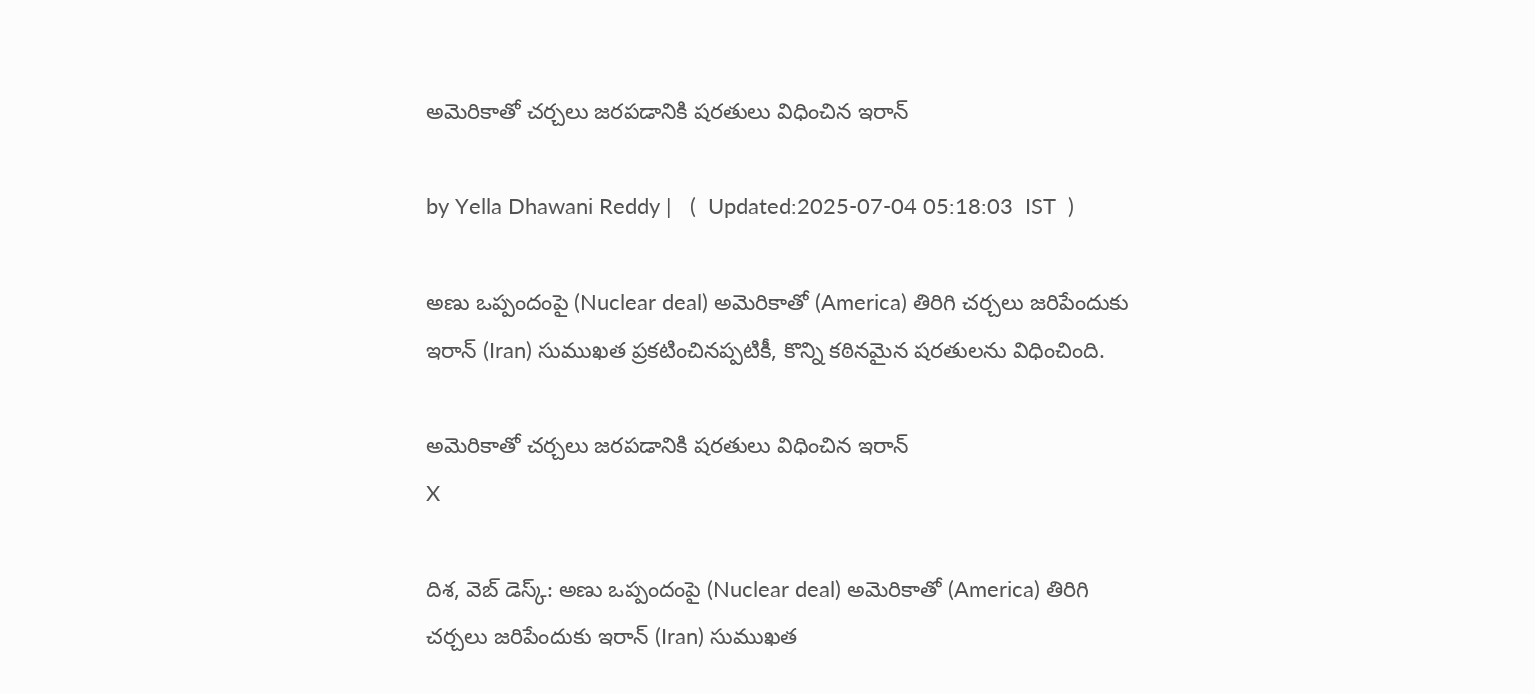అమెరికాతో చర్చలు జరపడానికి షరతులు విధించిన ఇరాన్‌

by Yella Dhawani Reddy |   (  Updated:2025-07-04 05:18:03  IST  )

అణు ఒప్పందంపై (Nuclear deal) అమెరికాతో (America) తిరిగి చర్చలు జరిపేందుకు ఇరాన్ (Iran) సుముఖత ప్రకటించినప్పటికీ, కొన్ని కఠినమైన షరతులను విధించింది.

అమెరికాతో చర్చలు జరపడానికి షరతులు విధించిన ఇరాన్‌
X

దిశ, వెబ్ డెస్క్: అణు ఒప్పందంపై (Nuclear deal) అమెరికాతో (America) తిరిగి చర్చలు జరిపేందుకు ఇరాన్ (Iran) సుముఖత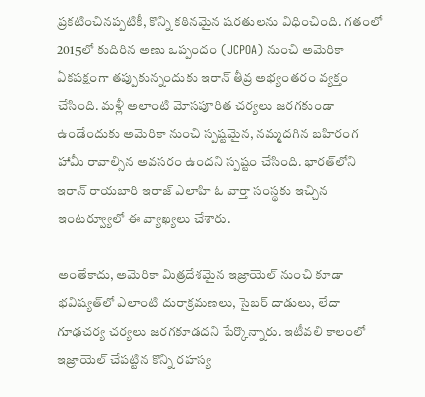ప్రకటించినప్పటికీ, కొన్ని కఠినమైన షరతులను విధించింది. గతంలో 2015లో కుదిరిన అణు ఒప్పందం (JCPOA) నుంచి అమెరికా ఏకపక్షంగా తప్పుకున్నందుకు ఇరాన్ తీవ్ర అభ్యంతరం వ్యక్తం చేసింది. మళ్లీ అలాంటి మోసపూరిత చర్యలు జరగకుండా ఉండేందుకు అమెరికా నుంచి స్పష్టమైన, నమ్మదగిన బహిరంగ హామీ రావాల్సిన అవసరం ఉందని స్పష్టం చేసింది. భారత్‌లోని ఇరాన్ రాయబారి ఇరాజ్‌ ఎలాహి ఓ వార్తా సంస్థకు ఇచ్చిన ఇంటర్వ్యూలో ఈ వ్యాఖ్యలు చేశారు.

అంతేకాదు, అమెరికా మిత్రదేశమైన ఇజ్రాయెల్ నుంచి కూడా భవిష్యత్‌లో ఎలాంటి దురాక్రమణలు, సైబర్ దాడులు, లేదా గూఢచర్య చర్యలు జరగకూడదని పేర్కొన్నారు. ఇటీవలి కాలంలో ఇజ్రాయెల్‌ చేపట్టిన కొన్ని రహస్య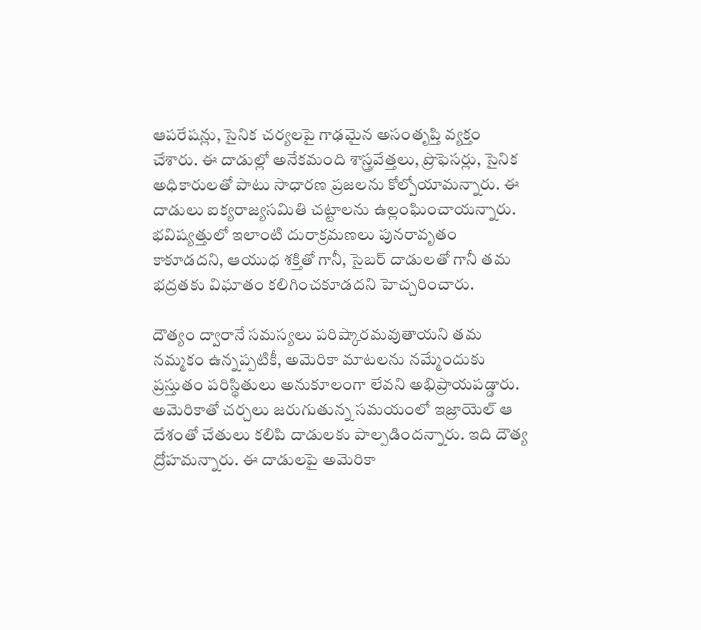ఆపరేషన్లు, సైనిక చర్యలపై గాఢమైన అసంతృప్తి వ్యక్తం చేశారు. ఈ దాడుల్లో అనేకమంది శాస్త్రవేత్తలు, ప్రొఫెసర్లు, సైనిక అధికారులతో పాటు సాధారణ ప్రజలను కోల్పోయామన్నారు. ఈ దాడులు ఐక్యరాజ్యసమితి చట్టాలను ఉల్లంఘించాయన్నారు. భవిష్యత్తులో ఇలాంటి దురాక్రమణలు పునరావృతం కాకూడదని, ఆయుధ శక్తితో గానీ, సైబర్ దాడులతో గానీ తమ భద్రతకు విఘాతం కలిగించకూడదని హెచ్చరించారు.

దౌత్యం ద్వారానే సమస్యలు పరిష్కారమవుతాయని తమ నమ్మకం ఉన్నప్పటికీ, అమెరికా మాటలను నమ్మేందుకు ప్రస్తుతం పరిస్థితులు అనుకూలంగా లేవని అభిప్రాయపడ్డారు. అమెరికాతో చర్చలు జరుగుతున్న సమయంలో ఇజ్రాయెల్‌ ఆ దేశంతో చేతులు కలిపి దాడులకు పాల్పడిందన్నారు. ఇది దౌత్య ద్రోహమన్నారు. ఈ దాడులపై అమెరికా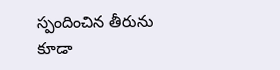స్పందించిన తీరును కూడా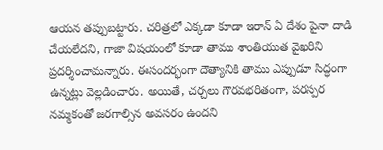ఆయన తప్పుబట్టారు. చరిత్రలో ఎక్కడా కూడా ఇరాన్‌ ఏ దేశం పైనా దాడి చేయలేదని, గాజా విషయంలో కూడా తాము శాంతియుత వైఖరిని ప్రదర్శించామన్నారు. ఈసందర్భంగా దౌత్యానికి తాము ఎప్పుడూ సిద్ధంగా ఉన్నట్లు వెల్లడించారు. అయితే, చర్చలు గౌరవభరితంగా, పరస్పర నమ్మకంతో జరగాల్సిన అవసరం ఉందని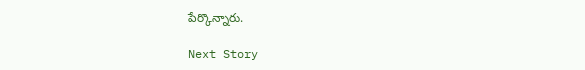పేర్కొన్నారు.

Next Story